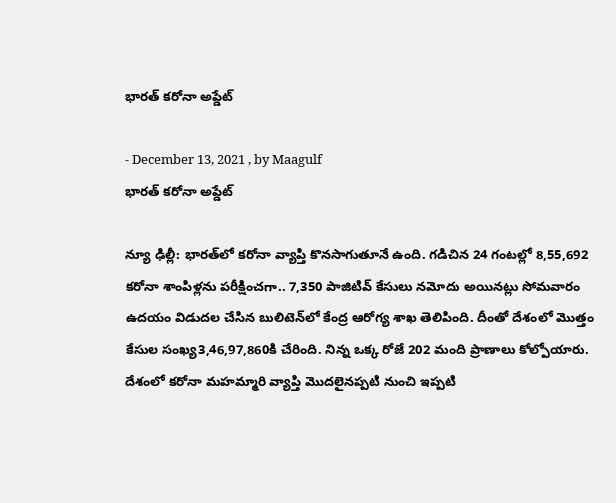భారత్ కరోనా అప్డేట్

- December 13, 2021 , by Maagulf
భారత్ కరోనా అప్డేట్

న్యూ ఢిల్లీ: భార‌త్‌లో క‌రోనా వ్యాప్తి కొన‌సాగుతూనే ఉంది. గ‌డిచిన 24 గంట‌ల్లో 8,55,692 క‌రోనా శాంపిళ్ల‌ను ప‌రీక్షించ‌గా.. 7,350 పాజిటివ్ కేసులు న‌మోదు అయిన‌ట్లు సోమ‌వారం ఉద‌యం విడుద‌ల చేసిన బులిటెన్‌లో కేంద్ర ఆరోగ్య శాఖ తెలిపింది. దీంతో దేశంలో మొత్తం కేసుల సంఖ్య‌3,46,97,860కి చేరింది. నిన్న ఒక్క రోజే 202 మంది ప్రాణాలు కోల్పోయారు. దేశంలో క‌రోనా మ‌హ‌మ్మారి వ్యాప్తి మొద‌లైన‌ప్ప‌టి నుంచి ఇప్ప‌టి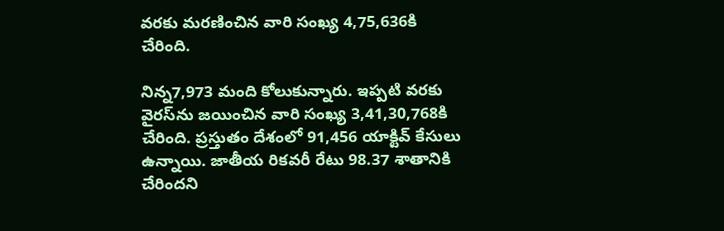వ‌ర‌కు మ‌ర‌ణించిన‌ వారి సంఖ్య 4,75,636కి చేరింది.

నిన్న7,973 మంది కోలుకున్నారు. ఇప్ప‌టి వ‌ర‌కు వైర‌స్‌ను జ‌యించిన వారి సంఖ్య 3,41,30,768కి చేరింది. ప్ర‌స్తుతం దేశంలో 91,456 యాక్టివ్ కేసులు ఉన్నాయి. జాతీయ రికవరీ రేటు 98.37 శాతానికి చేరింద‌ని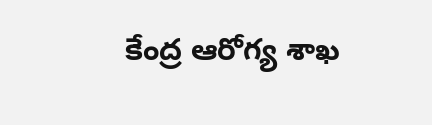కేంద్ర ఆరోగ్య శాఖ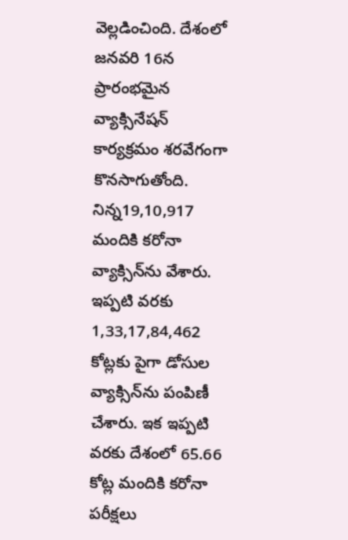వెల్లడించింది. దేశంలో జ‌న‌వ‌రి 16న ప్రారంభ‌మైన వ్యాక్సినేష‌న్ కార్య‌క్ర‌మం శ‌ర‌వేగంగా కొన‌సాగుతోంది. నిన్న19,10,917 మందికి క‌రోనా వ్యాక్సిన్‌ను వేశారు. ఇప్ప‌టి వ‌ర‌కు 1,33,17,84,462 కోట్ల‌కు పైగా డోసుల వ్యాక్సిన్‌ను పంపిణీ చేశారు. ఇక ఇప్ప‌టి వ‌ర‌కు దేశంలో 65.66 కోట్ల మందికి క‌రోనా ప‌రీక్ష‌లు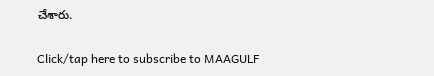చేశారు.

Click/tap here to subscribe to MAAGULF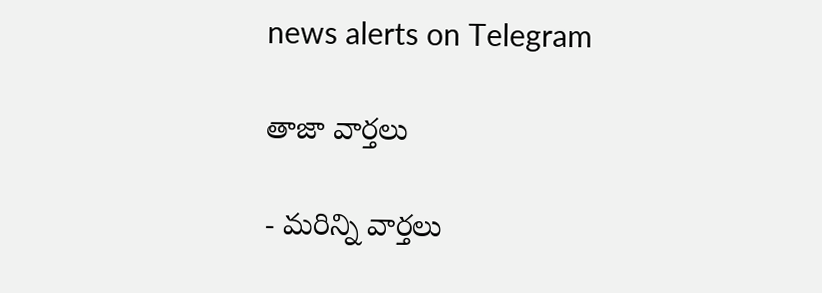news alerts on Telegram

తాజా వార్తలు

- మరిన్ని వార్తలు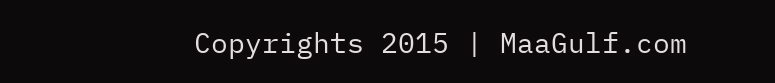Copyrights 2015 | MaaGulf.com